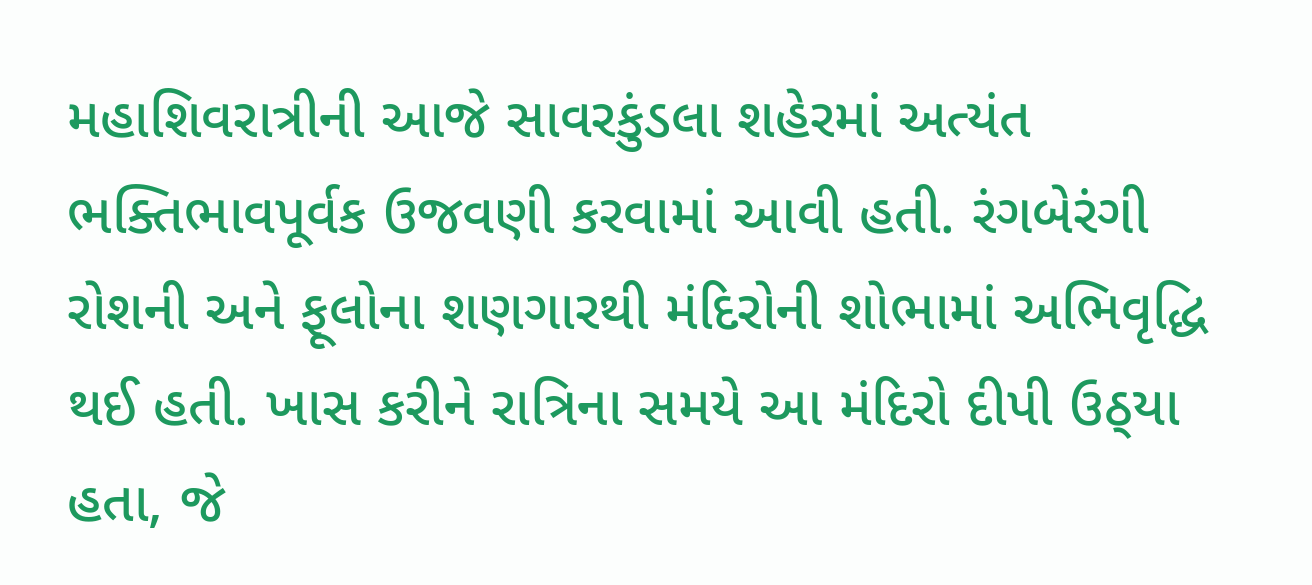મહાશિવરાત્રીની આજે સાવરકુંડલા શહેરમાં અત્યંત ભક્તિભાવપૂર્વક ઉજવણી કરવામાં આવી હતી. રંગબેરંગી રોશની અને ફૂલોના શણગારથી મંદિરોની શોભામાં અભિવૃદ્ધિ થઈ હતી. ખાસ કરીને રાત્રિના સમયે આ મંદિરો દીપી ઉઠ્‌યા હતા, જે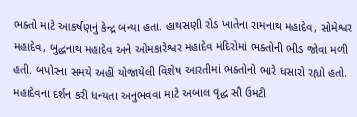ભક્તો માટે આકર્ષણનું કેન્દ્ર બન્યા હતા. હાથસણી રોડ ખાતેના રામનાથ મહાદેવ, સોમેશ્વર મહાદેવ, બુદ્ધનાથ મહાદેવ અને ઓમકારેશ્વર મહાદેવ મંદિરોમાં ભક્તોની ભીડ જોવા મળી હતી. બપોરના સમયે અહીં યોજાયેલી વિશેષ આરતીમાં ભક્તોનો ભારે ધસારો રહ્યો હતો. મહાદેવના દર્શન કરી ધન્યતા અનુભવવા માટે અબાલ વૃદ્ધ સૌ ઉમટી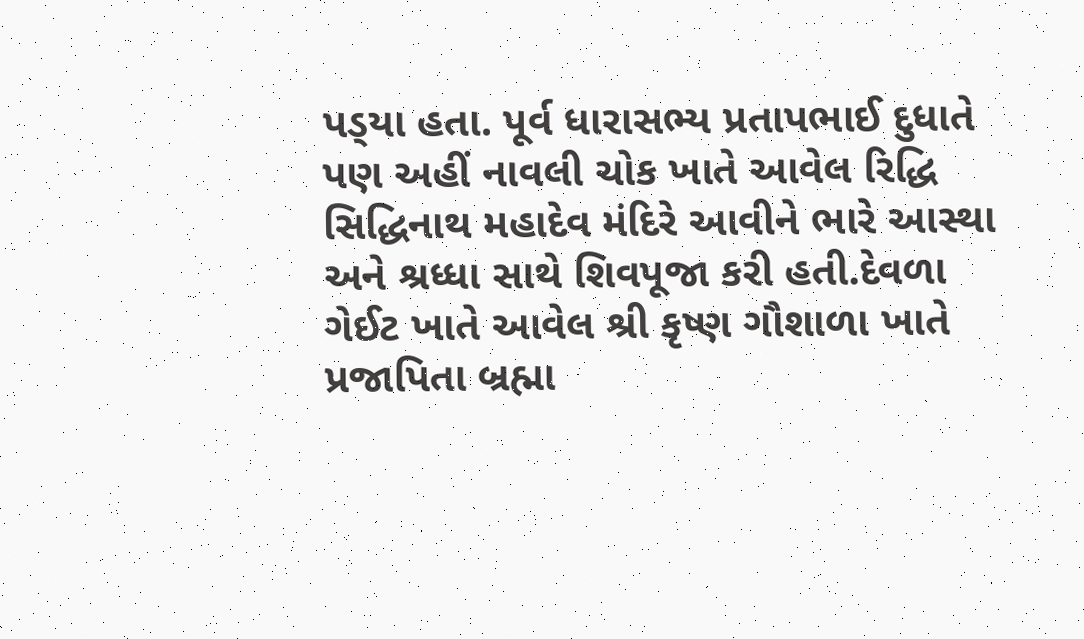પડ્‌યા હતા. પૂર્વ ધારાસભ્ય પ્રતાપભાઈ દુધાતે પણ અહીં નાવલી ચોક ખાતે આવેલ રિદ્ધિ સિદ્ધિનાથ મહાદેવ મંદિરે આવીને ભારે આસ્થા અને શ્રધ્ધા સાથે શિવપૂજા કરી હતી.દેવળા ગેઈટ ખાતે આવેલ શ્રી કૃષ્ણ ગૌશાળા ખાતે પ્રજાપિતા બ્રહ્મા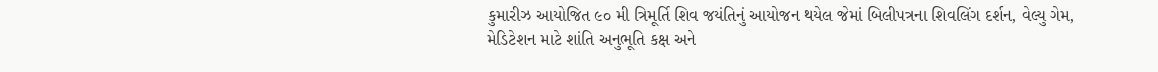કુમારીઝ આયોજિત ૯૦ મી ત્રિમૂર્તિ શિવ જયંતિનું આયોજન થયેલ જેમાં બિલીપત્રના શિવલિંગ દર્શન, વેલ્યુ ગેમ, મેડિટેશન માટે શાંતિ અનુભૂતિ કક્ષ અને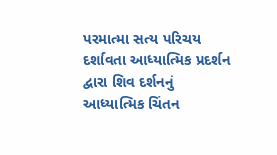પરમાત્મા સત્ય પરિચય દર્શાવતા આધ્યાત્મિક પ્રદર્શન દ્વારા શિવ દર્શનનું આધ્યાત્મિક ચિંતન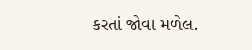કરતાં જોવા મળેલ.